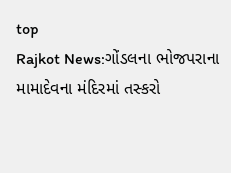top
Rajkot News:ગોંડલના ભોજપરાના મામાદેવના મંદિરમાં તસ્કરો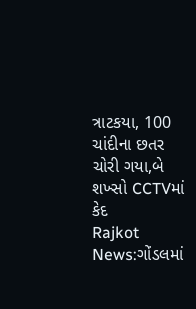ત્રાટકયા, 100 ચાંદીના છતર ચોરી ગયા,બે શખ્સો CCTVમાં કેદ
Rajkot News:ગોંડલમાં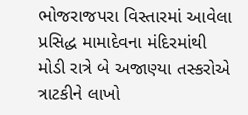ભોજરાજપરા વિસ્તારમાં આવેલા પ્રસિદ્ધ મામાદેવના મંદિરમાંથી મોડી રાત્રે બે અજાણ્યા તસ્કરોએ ત્રાટકીને લાખો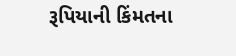રૂપિયાની કિંમતના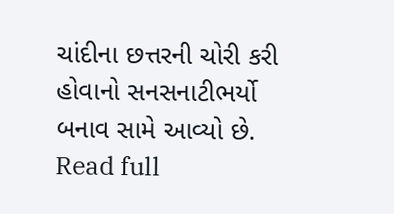ચાંદીના છત્તરની ચોરી કરી હોવાનો સનસનાટીભર્યો બનાવ સામે આવ્યો છે.
Read full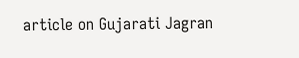article on Gujarati Jagran